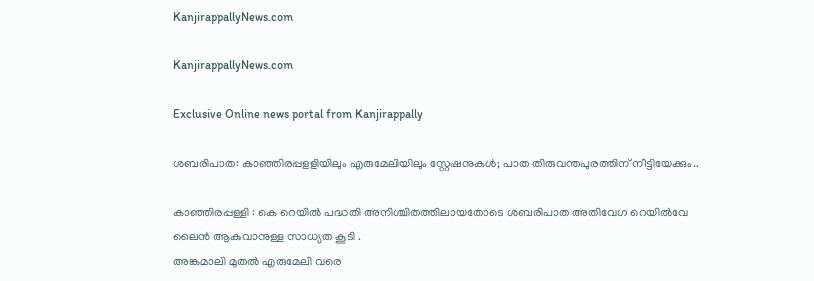KanjirappallyNews.com

KanjirappallyNews.com

Exclusive Online news portal from Kanjirappally

ശബരിപാത: കാഞ്ഞിരപ്പളളിയിലും എരുമേലിയിലും സ്റ്റേഷനുകൾ; പാത തിരുവന്തപുരത്തിന് നീട്ടിയേക്കും..

കാഞ്ഞിരപ്പള്ളി : കെ റെയിൽ പദ്ധതി അനിശ്ചിതത്തിലായതോടെ ശബരിപാത അതിവേഗ റെയിൽവേ ലൈൻ ആകുവാനുള്ള സാധ്യത കൂടി .
അങ്കമാലി മുതൽ എരുമേലി വരെ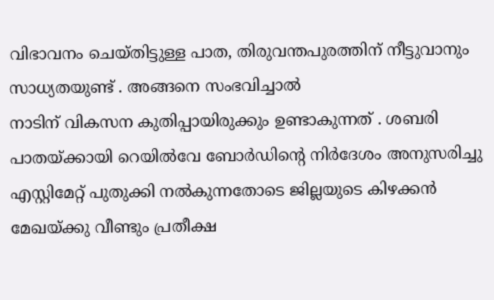വിഭാവനം ചെയ്തിട്ടുള്ള പാത, തിരുവന്തപുരത്തിന് നീട്ടുവാനും സാധ്യതയുണ്ട് . അങ്ങനെ സംഭവിച്ചാൽ
നാടിന് വികസന കുതിപ്പായിരുക്കും ഉണ്ടാകുന്നത് . ശബരി പാതയ്ക്കായി റെയിൽവേ ബോർഡിന്റെ നിർദേശം അനുസരിച്ചു എസ്റ്റിമേറ്റ് പുതുക്കി നൽകുന്നതോടെ ജില്ലയുടെ കിഴക്കൻ മേഖയ്ക്കു വീണ്ടും പ്രതീക്ഷ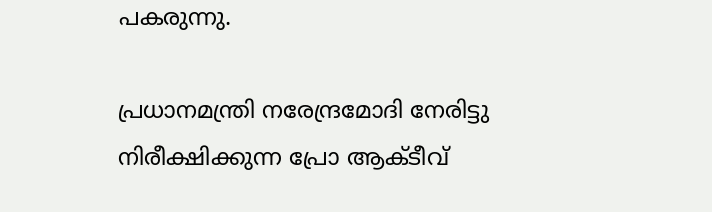പകരുന്നു.

പ്രധാനമന്ത്രി നരേന്ദ്രമോദി നേരിട്ടു നിരീക്ഷിക്കുന്ന പ്രോ ആക്ടീവ്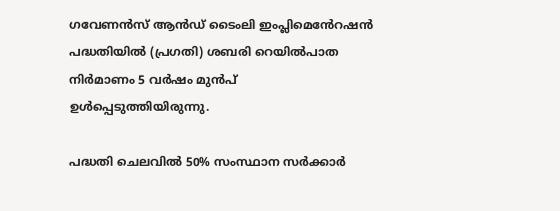ഗവേണൻസ് ആൻഡ് ടൈംലി ഇംപ്ലിമെൻേറഷൻ പദ്ധതിയിൽ (പ്രഗതി) ശബരി റെയിൽപാത നിർമാണം 5 വർഷം മുൻപ് ഉൾപ്പെടുത്തിയിരുന്നു.

പദ്ധതി ചെലവിൽ 50% സംസ്ഥാന സർക്കാർ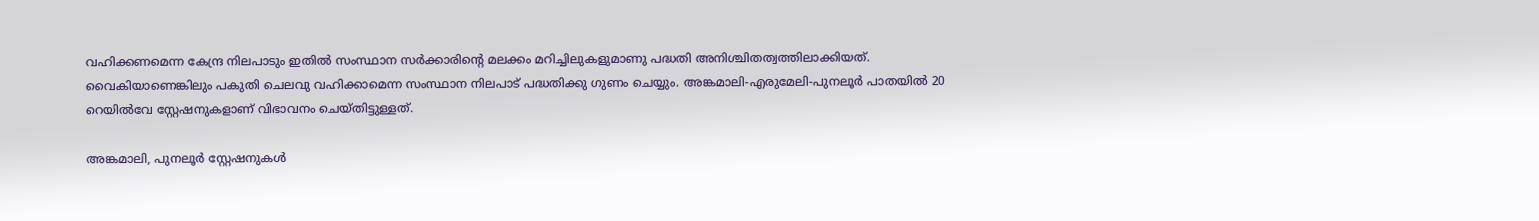വഹിക്കണമെന്ന കേന്ദ്ര നിലപാടും ഇതിൽ സംസ്ഥാന സർക്കാരിന്റെ മലക്കം മറിച്ചിലുകളുമാണു പദ്ധതി അനിശ്ചിതത്വത്തിലാക്കിയത്. വൈകിയാണെങ്കിലും പകുതി ചെലവു വഹിക്കാമെന്ന സംസ്ഥാന നിലപാട് പദ്ധതിക്കു ഗുണം ചെയ്യും. അങ്കമാലി-എരുമേലി-പുനലൂർ പാതയിൽ 20 റെയിൽവേ സ്റ്റേഷനുകളാണ് വിഭാവനം ചെയ്തിട്ടുള്ളത്.

അങ്കമാലി, പുനലൂർ സ്റ്റേഷനുകൾ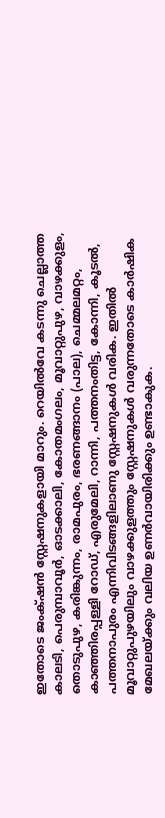ഇതോടെ ജംക്‌ഷൻ സ്റ്റേഷനുകളായി മാറും. റെയിൽവേ കടന്നു ചെല്ലാത്ത കാലടി, പെരുമ്പാവൂർ, ഓടക്കാലി, കോതമംഗലം, മൂവാറ്റുപുഴ, വാഴക്കുളം, തൊടുപുഴ, കരിങ്കുന്നം, രാമപുരം, ഭരണങ്ങാനം (പാല), ചെമ്മലമറ്റം, കാഞ്ഞിരപ്പള്ളി റോഡ്, എരുമേലി, റാന്നി, പത്തനംതിട്ട, കോന്നി, കൂടൽ, പത്തനാപുരം എന്നിവിടങ്ങളിലാണു സ്റ്റേഷനുകൾ വരിക. ഇതിൽ മൂവാറ്റുപുഴയിലും വാഴക്കുളത്തും സ്റ്റേഷനുകൾ വരുന്നതോടെ കാർഷിക മേഖലയ്ക്കും വലിയ ഉണർവായിരിക്കും ഉണ്ടാകുക.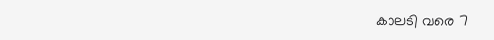കാലടി വരെ 7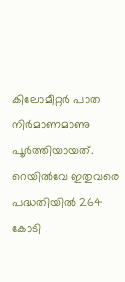കിലോമീറ്റർ പാത നിർമാണമാണു പൂർത്തിയായത്. റെയിൽവേ ഇതുവരെ പദ്ധതിയിൽ 264 കോടി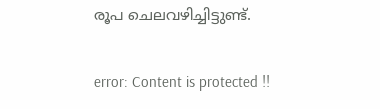രൂപ ചെലവഴിച്ചിട്ടുണ്ട്.

error: Content is protected !!